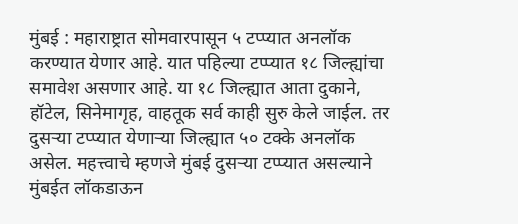मुंबई : महाराष्ट्रात सोमवारपासून ५ टप्प्यात अनलॉक करण्यात येणार आहे. यात पहिल्या टप्प्यात १८ जिल्ह्यांचा समावेश असणार आहे. या १८ जिल्ह्यात आता दुकाने, हॉटेल, सिनेमागृह, वाहतूक सर्व काही सुरु केले जाईल. तर दुसऱ्या टप्प्यात येणाऱ्या जिल्ह्यात ५० टक्के अनलॉक असेल. महत्त्वाचे म्हणजे मुंबई दुसऱ्या टप्प्यात असल्याने मुंबईत लॉकडाऊन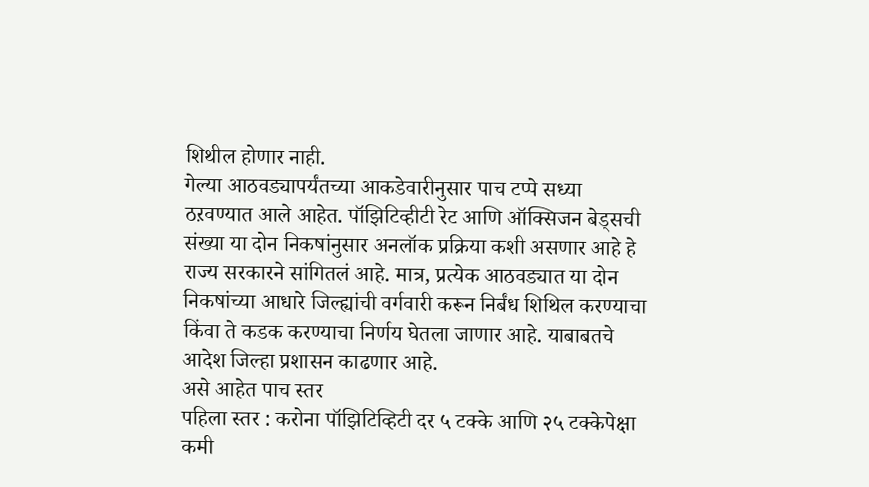शिथील होणार नाही.
गेल्या आठवड्यापर्यंतच्या आकडेवारीनुसार पाच टप्पे सध्या ठऱवण्यात आले आहेत. पॉझिटिव्हीटी रेट आणि ऑक्सिजन बेड्सची संख्या या दोन निकषांनुसार अनलॉक प्रक्रिया कशी असणार आहे हे राज्य सरकारने सांगितलं आहे. मात्र, प्रत्येक आठवड्यात या दोन निकषांच्या आधारे जिल्ह्यांची वर्गवारी करून निर्बंध शिथिल करण्याचा किंवा ते कडक करण्याचा निर्णय घेतला जाणार आहे. याबाबतचे आदेश जिल्हा प्रशासन काढणार आहे.
असे आहेत पाच स्तर
पहिला स्तर : करोना पॉझिटिव्हिटी दर ५ टक्के आणि २५ टक्केपेक्षा कमी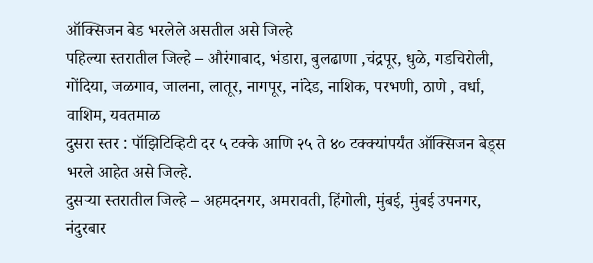ऑक्सिजन बेड भरलेले असतील असे जिल्हे
पहिल्या स्तरातील जिल्हे – औरंगाबाद, भंडारा, बुलढाणा ,चंद्रपूर, धुळे, गडचिरोली, गोंदिया, जळगाव, जालना, लातूर, नागपूर, नांदेड, नाशिक, परभणी, ठाणे , वर्धा, वाशिम, यवतमाळ
दुसरा स्तर : पॉझिटिव्हिटी दर ५ टक्के आणि २५ ते ४० टक्क्यांपर्यंत ऑक्सिजन बेड्स भरले आहेत असे जिल्हे.
दुसऱ्या स्तरातील जिल्हे – अहमदनगर, अमरावती, हिंगोली, मुंबई, मुंबई उपनगर, नंदुरबार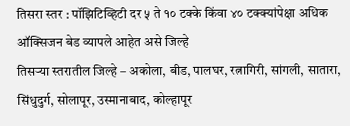तिसरा स्तर : पॉझिटिव्हिटी दर ५ ते १० टक्के किंवा ४० टक्क्यांपेक्षा अधिक ऑक्सिजन बेड व्यापले आहेत असे जिल्हे
तिसऱ्या स्तरातील जिल्हे – अकोला, बीड, पालघर, रत्नागिरी, सांगली, सातारा, सिंधुदुर्ग, सोलापूर, उस्मानाबाद, कोल्हापूर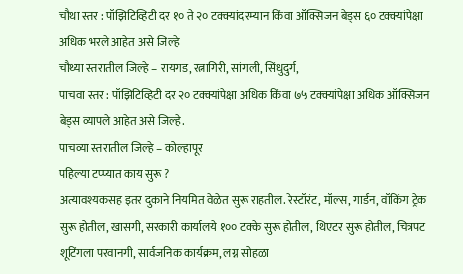चौथा स्तर : पॉझिटिव्हिटी दर १० ते २० टक्क्यांदरम्यान किंवा ऑक्सिजन बेड्स ६० टक्क्यांपेक्षा अधिक भरले आहेत असे जिल्हे
चौथ्या स्तरातील जिल्हे – रायगड, रत्नागिरी, सांगली, सिंधुदुर्ग,
पाचवा स्तर : पॉझिटिव्हिटी दर २० टक्क्यांपेक्षा अधिक किंवा ७५ टक्क्यांपेक्षा अधिक ऑक्सिजन बेड्स व्यापले आहेत असे जिल्हे.
पाचव्या स्तरातील जिल्हे – कोल्हापूर
पहिल्या टप्प्यात काय सुरू ?
अत्यावश्यकसह इतर दुकाने नियमित वेळेत सुरू राहतील. रेस्टॉरंट, मॉल्स, गार्डन, वॉकिंग ट्रेक सुरू होतील, खासगी, सरकारी कार्यालये १०० टक्के सुरू होतील, थिएटर सुरू होतील, चित्रपट शूटिंगला परवानगी, सार्वजनिक कार्यक्रम, लग्न सोहळा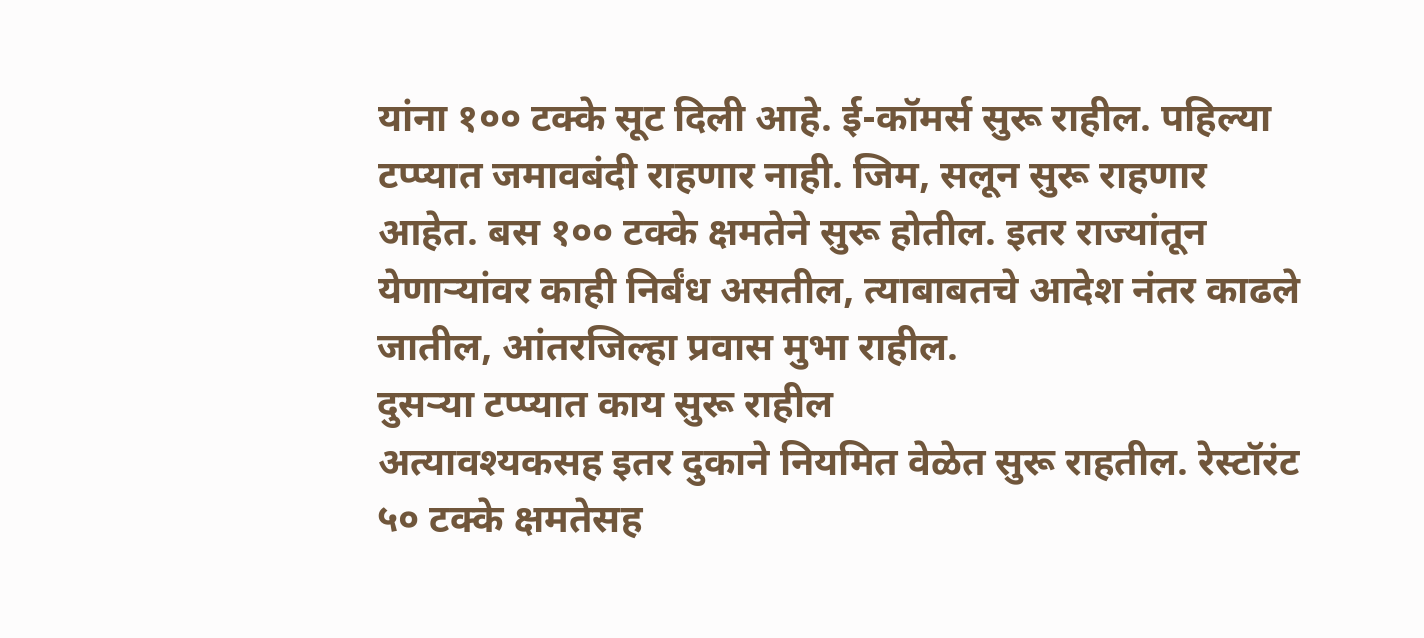यांना १०० टक्के सूट दिली आहे. ई-कॉमर्स सुरू राहील. पहिल्या टप्प्यात जमावबंदी राहणार नाही. जिम, सलून सुरू राहणार आहेत. बस १०० टक्के क्षमतेने सुरू होतील. इतर राज्यांतून येणाऱ्यांवर काही निर्बंध असतील, त्याबाबतचे आदेश नंतर काढले जातील, आंतरजिल्हा प्रवास मुभा राहील.
दुसऱ्या टप्प्यात काय सुरू राहील
अत्यावश्यकसह इतर दुकाने नियमित वेळेत सुरू राहतील. रेस्टॉरंट ५० टक्के क्षमतेसह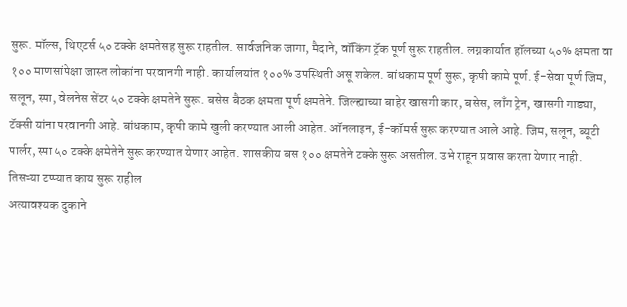सुरू. मॉल्स, थिएटर्स ५० टक्के क्षमतेसह सुरू राहतील. सार्वजनिक जागा, मैदाने, वॉकिंग ट्रॅक पूर्ण सुरू राहतील. लग्नकार्यात हॉलच्या ५०% क्षमता वा १०० माणसांपेक्षा जास्त लोकांना परवानगी नाही. कार्यालयांत १००% उपस्थिती असू शकेल. बांधकाम पूर्ण सुरू, कृषी कामे पूर्ण. ई-सेवा पूर्ण जिम, सलून, स्पा, वेलनेस सेंटर ५० टक्के क्षमतेने सुरू. बसेस बैठक क्षमता पूर्ण क्षमतेने. जिल्ह्याच्या बाहेर खासगी कार, बसेस, लाँग ट्रेन, खासगी गाड्या, टॅक्सी यांना परवानगी आहे. बांधकाम, कृषी कामे खुली करण्यात आली आहेत. ऑनलाइन, ई-कॉमर्स सुरू करण्यात आले आहे. जिम, सलून, ब्यूटी पार्लर, स्पा ५० टक्के क्षमेतेने सुरू करण्यात येणार आहेत. शासकीय बस १०० क्षमतेने टक्के सुरू असतील. उभे राहून प्रवास करता येणार नाही.
तिसऱ्या टप्प्यात काय सुरू राहील
अत्यावश्यक दुकाने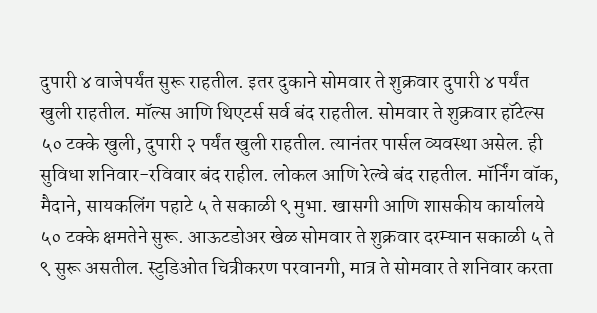दुपारी ४ वाजेपर्यंत सुरू राहतील. इतर दुकाने सोमवार ते शुक्रवार दुपारी ४ पर्यंत खुली राहतील. मॉल्स आणि थिएटर्स सर्व बंद राहतील. सोमवार ते शुक्रवार हॉटेल्स ५० टक्के खुली, दुपारी २ पर्यंत खुली राहतील. त्यानंतर पार्सल व्यवस्था असेल. ही सुविधा शनिवार-रविवार बंद राहील. लोकल आणि रेल्वे बंद राहतील. मॉर्निंग वॉक, मैदाने, सायकलिंग पहाटे ५ ते सकाळी ९ मुभा. खासगी आणि शासकीय कार्यालये ५० टक्के क्षमतेने सुरू. आऊटडोअर खेळ सोमवार ते शुक्रवार दरम्यान सकाळी ५ ते ९ सुरू असतील. स्टुडिओत चित्रीकरण परवानगी, मात्र ते सोमवार ते शनिवार करता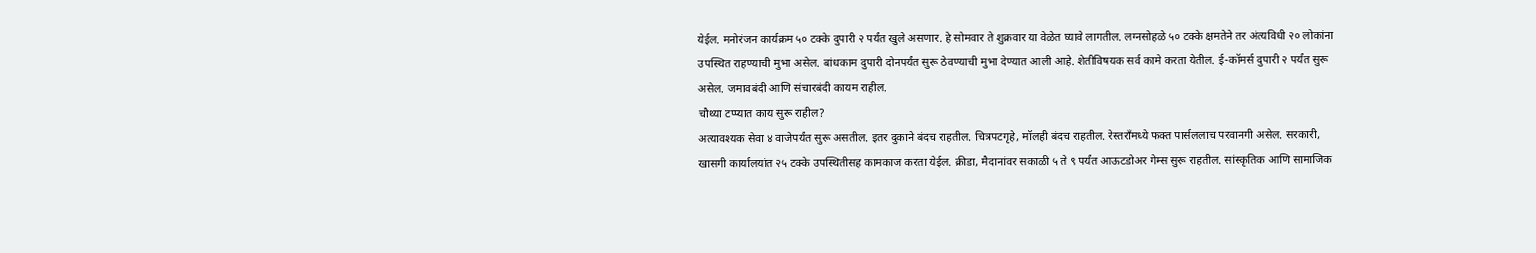येईल. मनोरंजन कार्यक्रम ५० टक्के दुपारी २ पर्यंत खुले असणार. हे सोमवार ते शुक्रवार या वेळेत घ्यावे लागतील. लग्नसोहळे ५० टक्के क्षमतेने तर अंत्यविधी २० लोकांना उपस्थित राहण्याची मुभा असेल. बांधकाम दुपारी दोनपर्यंत सुरू ठेवण्याची मुभा देण्यात आली आहे. शेतीविषयक सर्व कामे करता येतील. ई-कॉमर्स दुपारी २ पर्यंत सुरू असेल. जमावबंदी आणि संचारबंदी कायम राहील.
चौथ्या टप्प्यात काय सुरू राहील?
अत्यावश्यक सेवा ४ वाजेपर्यंत सुरू असतील. इतर दुकाने बंदच राहतील. चित्रपटगृहे, मॉलही बंदच राहतील. रेस्तराँमध्ये फक्त पार्सललाच परवानगी असेल. सरकारी, खासगी कार्यालयांत २५ टक्के उपस्थितीसह कामकाज करता येईल. क्रीडा, मैदानांवर सकाळी ५ ते ९ पर्यंत आऊटडोअर गेम्स सुरू राहतील. सांस्कृतिक आणि सामाजिक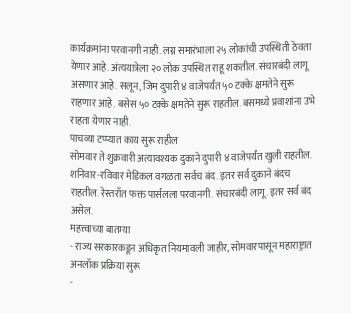कार्यक्रमांना परवानगी नाही. लग्न समारंभाला २५ लोकांची उपस्थिती ठेवता येणार आहे. अंत्ययात्रेला २० लोक उपस्थित राहू शकतील. संचारबंदी लागू असणार आहे. सलून, जिम दुपारी ४ वाजेपर्यंत ५० टक्के क्षमतेने सुरू राहणार आहे. बसेस ५० टक्के क्षमतेने सुरू राहतील. बसमध्ये प्रवाशांना उभे राहता येणार नाही.
पाचव्या टप्प्यात काय सुरू राहील
सोमवार ते शुक्रवारी अत्यावश्यक दुकाने दुपारी ४ वाजेपर्यंत खुली राहतील. शनिवार-रविवार मेडिकल वगळता सर्वच बंद. इतर सर्व दुकाने बंदच राहतील. रेस्तराँत फक्त पार्सलला परवानगी. संचारबंदी लागू. इतर सर्व बंद असेल.
महत्त्वाच्या बातम्या
- राज्य सरकारकडून अधिकृत नियमावली जाहीर, सोमवारपासून महाराष्ट्रात अनलॉक प्रक्रिया सुरू
-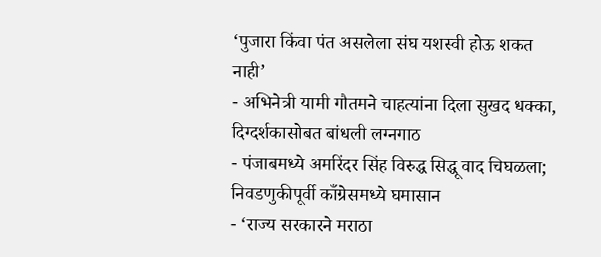‘पुजारा किंवा पंत असलेला संघ यशस्वी होऊ शकत नाही’
- अभिनेत्री यामी गौतमने चाहत्यांना दिला सुखद धक्का, दिग्दर्शकासोबत बांधली लग्नगाठ
- पंजाबमध्ये अमरिंदर सिंह विरुद्ध सिद्धू वाद चिघळला; निवडणुकीपूर्वी काँग्रेसमध्ये घमासान
- ‘राज्य सरकारने मराठा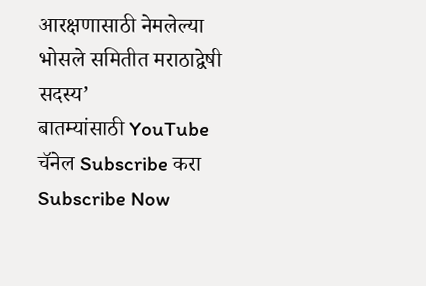आरक्षणासाठी नेमलेल्या भोसले समितीत मराठाद्वेषी सदस्य’
बातम्यांसाठी YouTube चॅनेल Subscribe करा
Subscribe Now